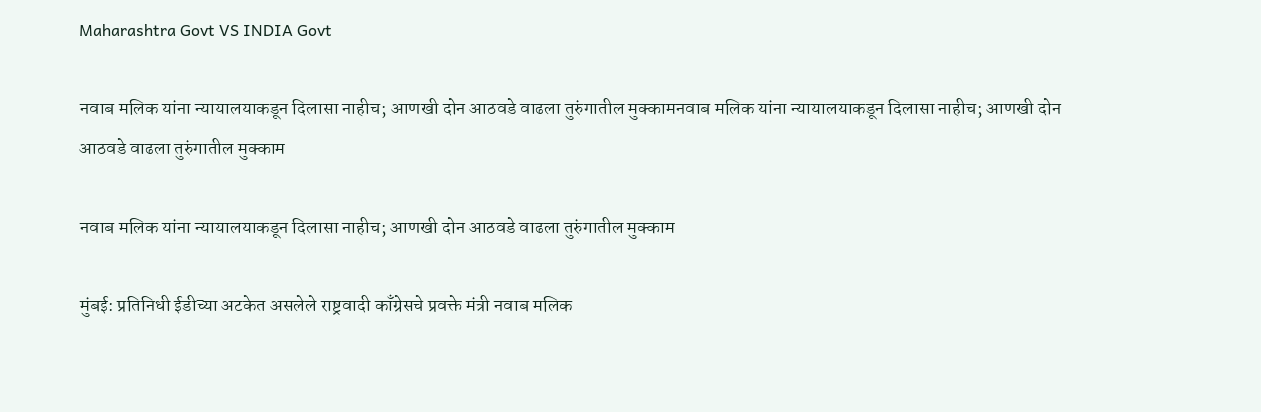Maharashtra Govt VS INDIA Govt

नवाब मलिक यांना न्यायालयाकडून दिलासा नाहीच; आणखी दोन आठवडे वाढला तुरुंगातील मुक्कामनवाब मलिक यांना न्यायालयाकडून दिलासा नाहीच; आणखी दोन आठवडे वाढला तुरुंगातील मुक्काम

नवाब मलिक यांना न्यायालयाकडून दिलासा नाहीच; आणखी दोन आठवडे वाढला तुरुंगातील मुक्काम

मुंबई: प्रतिनिधी ईडीच्या अटकेत असलेले राष्ट्रवादी काँग्रेसचे प्रवक्ते मंत्री नवाब मलिक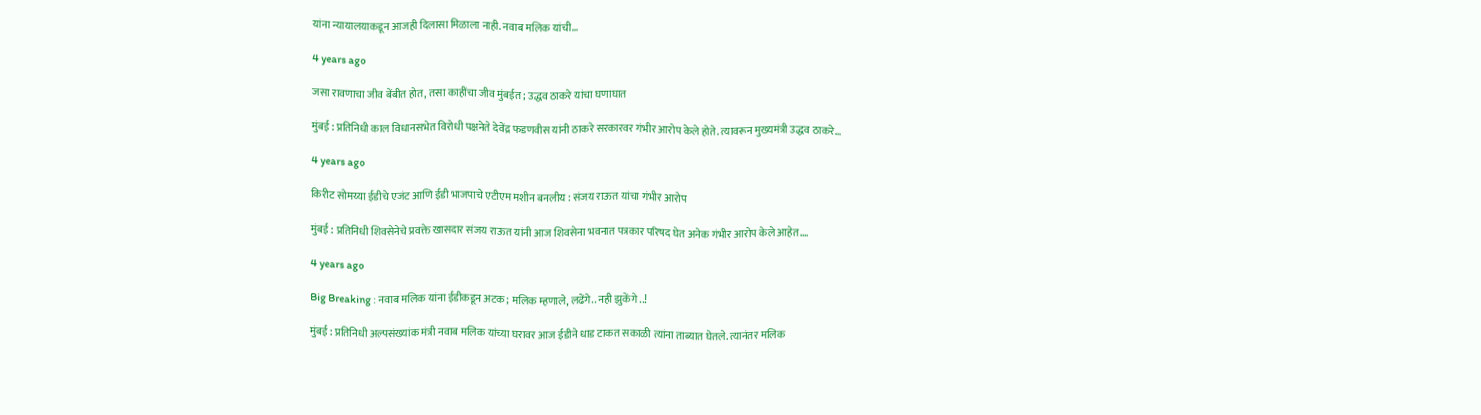यांना न्यायालयाकडून आजही दिलासा मिळाला नाही. नवाब मलिक यांची…

4 years ago

जसा रावणाचा जीव बेंबीत होत, तसा काहींचा जीव मुंबईत; उद्धव ठाकरे यांचा घणाघात

मुंबई : प्रतिनिधी काल विधानसभेत विरोधी पक्षनेते देवेंद्र फडणवीस यांनी ठाकरे सरकारवर गंभीर आरोप केले होते. त्यावरून मुख्यमंत्री उद्धव ठाकरे…

4 years ago

किरीट सोमय्या ईडीचे एजंट आणि ईडी भाजपाचे एटीएम मशीन बनलीय : संजय राऊत यांचा गंभीर आरोप

मुंबई : प्रतिनिधी शिवसेनेचे प्रवक्ते खासदार संजय राऊत यांनी आज शिवसेना भवनात पत्रकार परिषद घेत अनेक गंभीर आरोप केले आहेत.…

4 years ago

Big Breaking : नवाब मलिक यांना ईडीकडून अटक; मलिक म्हणाले, लढेंगे.. नही झुकेंगे ..!

मुंबई : प्रतिनिधी अल्पसंख्यांक मंत्री नवाब मलिक यांच्या घरावर आज ईडीने धाड टाकत सकाळी त्यांना ताब्यात घेतले. त्यानंतर मलिक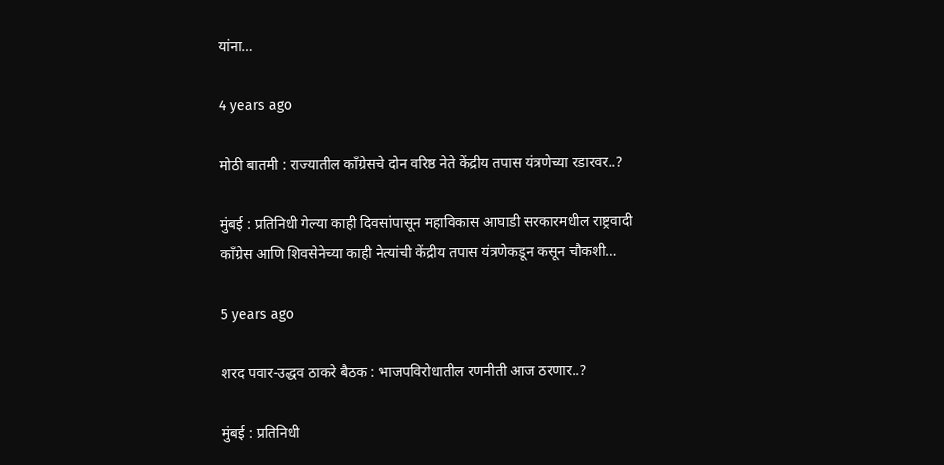यांना…

4 years ago

मोठी बातमी : राज्यातील काँग्रेसचे दोन वरिष्ठ नेते केंद्रीय तपास यंत्रणेच्या रडारवर..?

मुंबई : प्रतिनिधी गेल्या काही दिवसांपासून महाविकास आघाडी सरकारमधील राष्ट्रवादी काँग्रेस आणि शिवसेनेच्या काही नेत्यांची केंद्रीय तपास यंत्रणेकडून कसून चौकशी…

5 years ago

शरद पवार-उद्धव ठाकरे बैठक : भाजपविरोधातील रणनीती आज ठरणार..?

मुंबई : प्रतिनिधी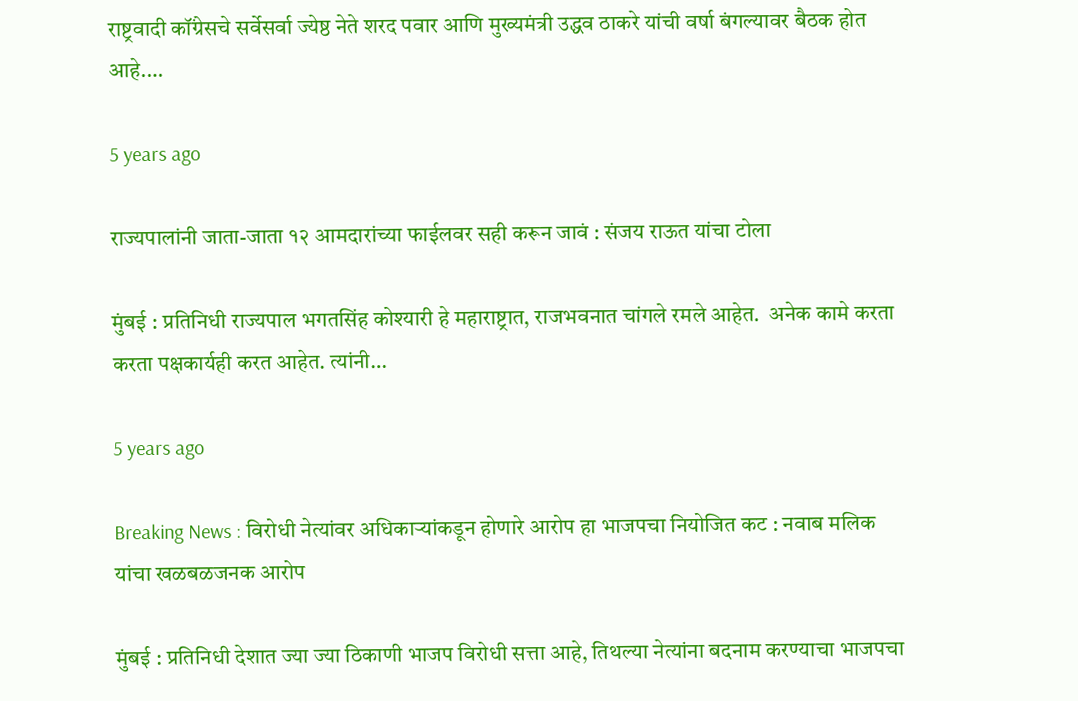राष्ट्रवादी कॉंग्रेसचे सर्वेसर्वा ज्येष्ठ नेते शरद पवार आणि मुख्यमंत्री उद्धव ठाकरे यांची वर्षा बंगल्यावर बैठक होत आहे.…

5 years ago

राज्यपालांनी जाता-जाता १२ आमदारांच्या फाईलवर सही करून जावं : संजय राऊत यांचा टोला

मुंबई : प्रतिनिधी राज्यपाल भगतसिंह कोश्‍यारी हे महाराष्ट्रात, राजभवनात चांगले रमले आहेत.  अनेक कामे करता करता पक्षकार्यही करत आहेत. त्यांनी…

5 years ago

Breaking News : विरोधी नेत्यांवर अधिकाऱ्यांकडून होणारे आरोप हा भाजपचा नियोजित कट : नवाब मलिक यांचा खळबळजनक आरोप

मुंबई : प्रतिनिधी देशात ज्या ज्या ठिकाणी भाजप विरोधी सत्ता आहे, तिथल्या नेत्यांना बदनाम करण्याचा भाजपचा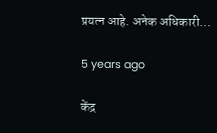प्रयत्न आहे. अनेक अधिकारी…

5 years ago

केंद्र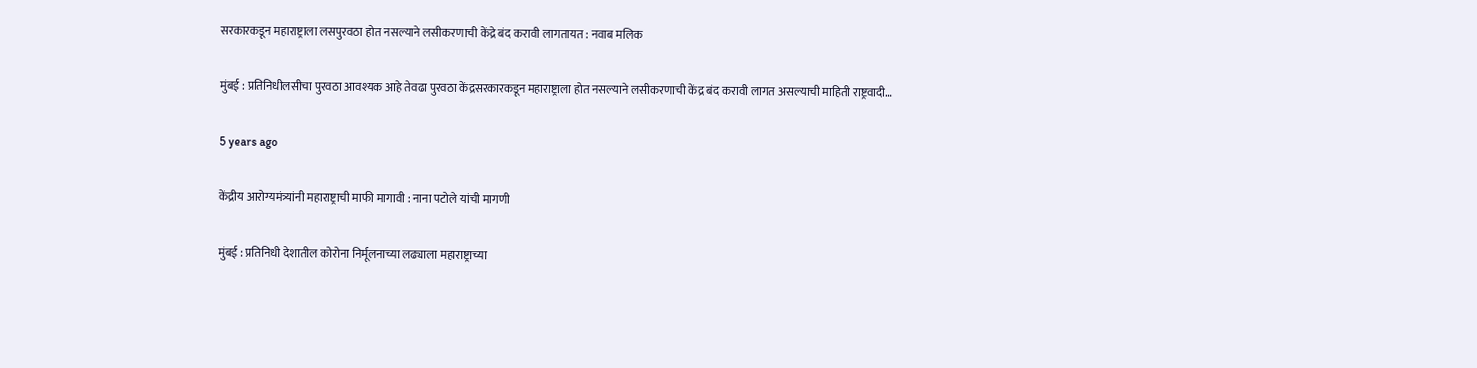सरकारकडून महाराष्ट्राला लसपुरवठा होत नसल्याने लसीकरणाची केंद्रे बंद करावी लागतायत : नवाब मलिक

मुंबई : प्रतिनिधीलसीचा पुरवठा आवश्यक आहे तेवढा पुरवठा केंद्रसरकारकडून महाराष्ट्राला होत नसल्याने लसीकरणाची केंद्र बंद करावी लागत असल्याची माहिती राष्ट्रवादी…

5 years ago

केंद्रीय आरोग्यमंत्र्यांनी महाराष्ट्राची माफी मागावी : नाना पटोले यांची मागणी

मुंबई : प्रतिनिधी देशातील कोरोना निर्मूलनाच्या लढ्याला महाराष्ट्राच्या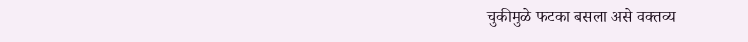चुकीमुळे फटका बसला असे वक्तव्य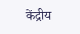केंद्रीय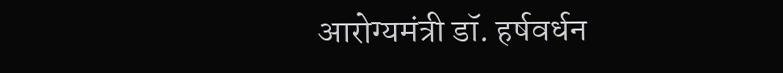आरोग्यमंत्री डॉ. हर्षवर्धन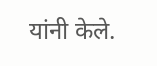यांनी केले.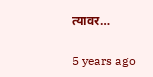त्यावर…

5 years ago